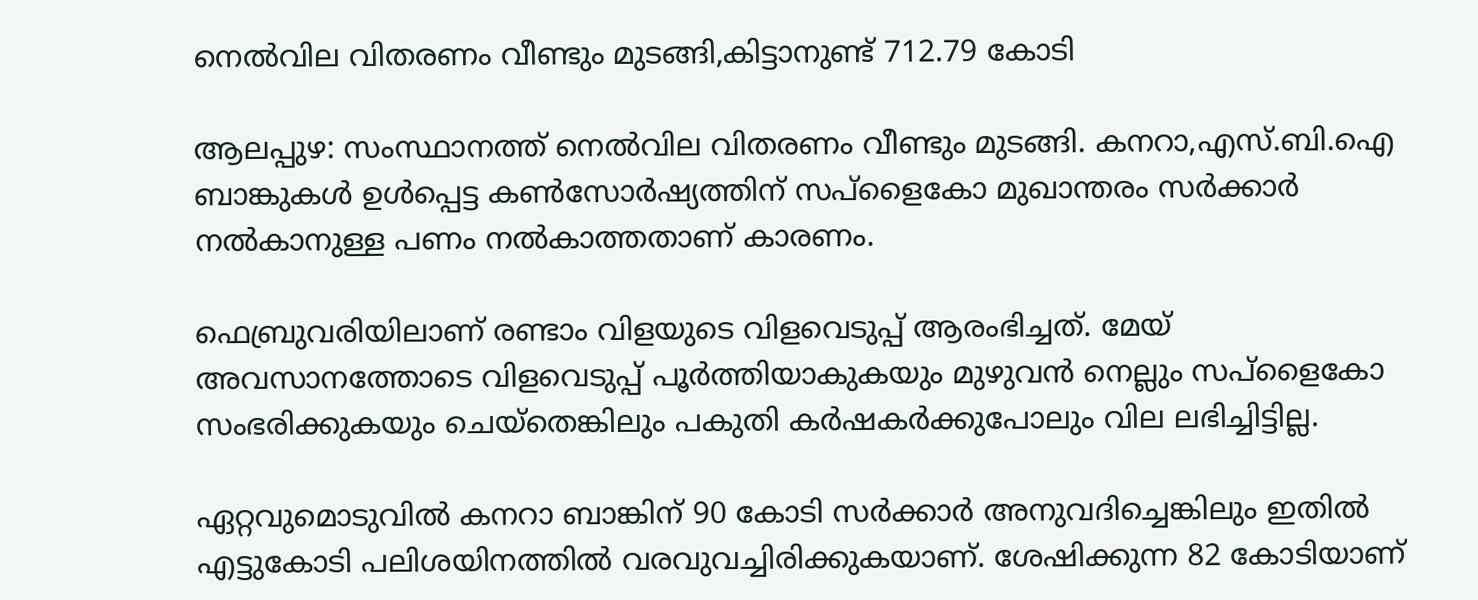നെൽവില വിതരണം വീണ്ടും മുടങ്ങി,കിട്ടാനുണ്ട് 712.79 കോടി

ആലപ്പുഴ: സംസ്ഥാനത്ത് നെൽവില വിതരണം വീണ്ടും മുടങ്ങി. കനറാ,എസ്.ബി.ഐ ബാങ്കുകൾ ഉൾപ്പെട്ട കൺസോർഷ്യത്തിന് സപ്ളൈകോ മുഖാന്തരം സർക്കാർ നൽകാനുള്ള പണം നൽകാത്തതാണ് കാരണം.

ഫെബ്രുവരിയിലാണ് രണ്ടാം വിളയുടെ വിളവെടുപ്പ് ആരംഭിച്ചത്. മേയ് അവസാനത്തോടെ വിളവെടുപ്പ് പൂർത്തിയാകുകയും മുഴുവൻ നെല്ലും സപ്ളൈകോ സംഭരിക്കുകയും ചെയ്തെങ്കിലും പകുതി കർഷകർക്കുപോലും വില ലഭിച്ചിട്ടില്ല.

ഏറ്റവുമൊടുവിൽ കനറാ ബാങ്കിന് 90 കോടി സർക്കാർ അനുവദിച്ചെങ്കിലും ഇതിൽ എട്ടുകോടി പലിശയിനത്തിൽ വരവുവച്ചിരിക്കുകയാണ്. ശേഷിക്കുന്ന 82 കോടിയാണ്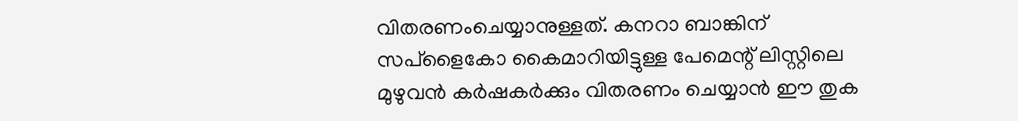വിതരണംചെയ്യാനുള്ളത്. കനറാ ബാങ്കിന് സപ്ളൈകോ കൈമാറിയിട്ടുള്ള പേമെന്റ് ലിസ്റ്റിലെ മുഴുവൻ കർഷകർക്കും വിതരണം ചെയ്യാൻ ഈ തുക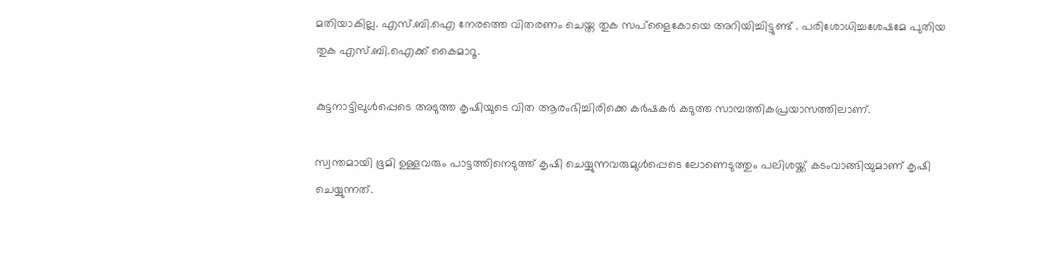മതിയാകില്ല. എസ്.ബി.ഐ നേരത്തെ വിതരണം ചെയ്ത തുക സപ്ളൈകോയെ അറിയിച്ചിട്ടുണ്ട് . പരിശോധിച്ചശേഷമേ പുതിയ തുക എസ്.ബി.ഐക്ക് കൈമാറൂ.

കുട്ടനാട്ടിലുൾപ്പെടെ അടുത്ത കൃഷിയുടെ വിത ആരംഭിച്ചിരിക്കെ കർഷകർ കടുത്ത സാമ്പത്തികപ്രയാസത്തിലാണ്.

സ്വന്തമായി ഭൂമി ഉള്ളവരും പാട്ടത്തിനെടുത്ത് കൃഷി ചെയ്യുന്നവരുമുൾപ്പെടെ ലോണെടുത്തും പലിശയ്ക്ക് കടംവാങ്ങിയുമാണ് കൃഷി ചെയ്യുന്നത്.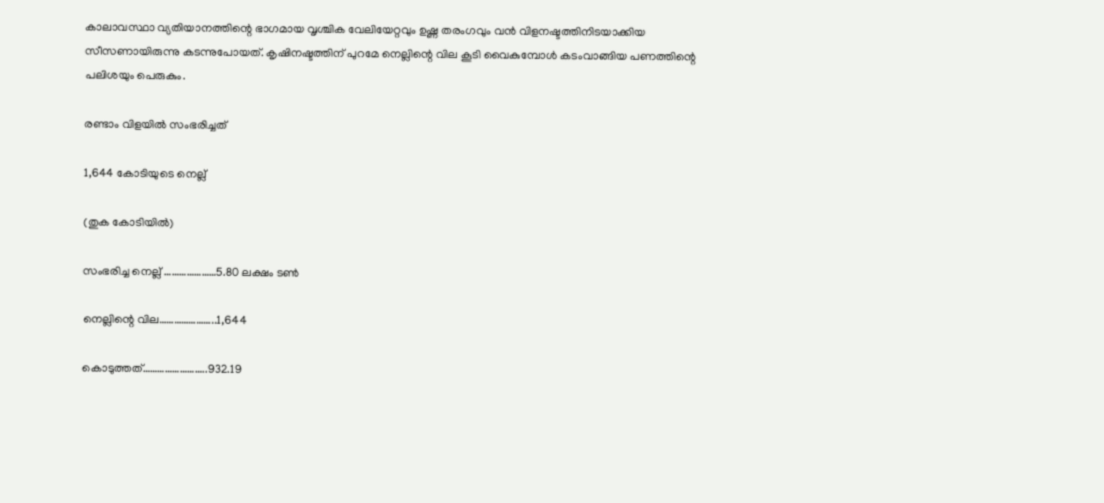കാലാവസ്ഥാ വ്യതിയാനത്തിന്റെ ഭാഗമായ വൃശ്ചിക വേലിയേറ്റവും ഉഷ്ണ തരംഗവും വൻ വിളനഷ്ടത്തിനിടയാക്കിയ സീസണായിരുന്നു കടന്നുപോയത്. കൃഷിനഷ്ടത്തിന് പുറമേ നെല്ലിന്റെ വില കൂടി വൈകുമ്പോൾ കടംവാങ്ങിയ പണത്തിന്റെ പലിശയും പെരുകും.

രണ്ടാം വിളയിൽ സംഭരിച്ചത്

1,644 കോടിയുടെ നെല്ല്

(തുക കോടിയിൽ)

സംഭരിച്ച നെല്ല് …………………5.80 ലക്ഷം ടൺ

നെല്ലിന്റെ വില…………………..1,644

കൊടുത്തത്……………………..932.19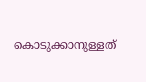കൊടുക്കാനുള്ളത്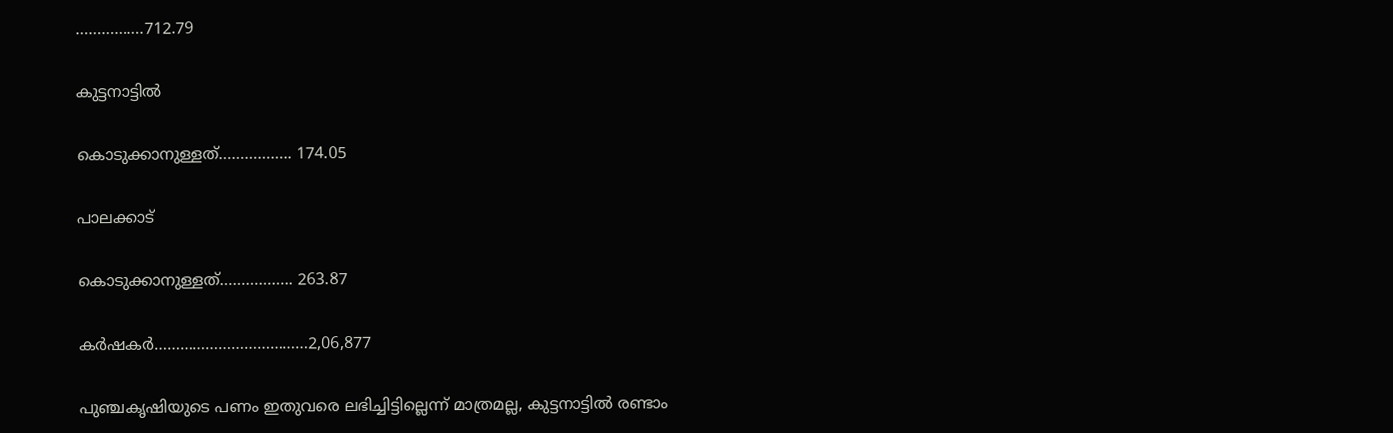…………….712.79

കുട്ടനാട്ടിൽ

കൊടുക്കാനുള്ളത്…………….. 174.05

പാലക്കാട്

കൊടുക്കാനുള്ളത്…………….. 263.87

കർഷകർ………………………………2,06,877

പുഞ്ചകൃഷിയുടെ പണം ഇതുവരെ ലഭിച്ചിട്ടില്ലെന്ന് മാത്രമല്ല, കുട്ടനാട്ടിൽ രണ്ടാം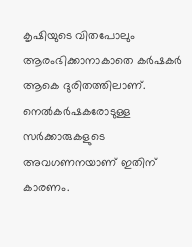കൃഷിയുടെ വിതപോലും ആരംഭിക്കാനാകാതെ കർഷകർ ആകെ ദുരിതത്തിലാണ്. നെൽകർഷകരോടുള്ള സർക്കാരുകളുടെ അവഗണനയാണ് ഇതിന് കാരണം.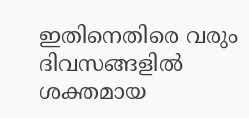ഇതിനെതിരെ വരും ദിവസങ്ങളിൽ ശക്തമായ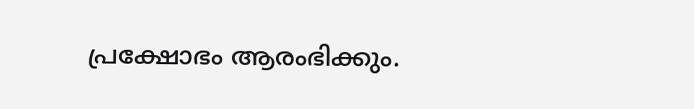പ്രക്ഷോഭം ആരംഭിക്കും.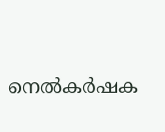നെൽകർഷക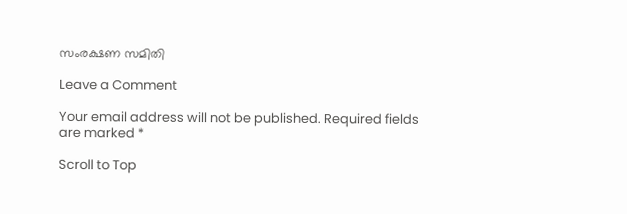സംരക്ഷണ സമിതി

Leave a Comment

Your email address will not be published. Required fields are marked *

Scroll to Top